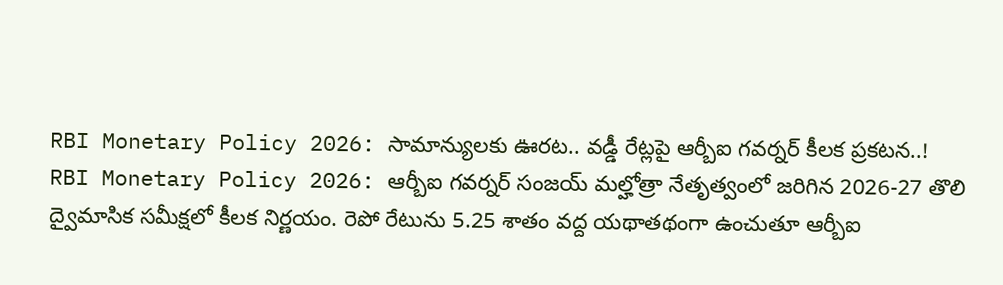RBI Monetary Policy 2026: సామాన్యులకు ఊరట.. వడ్డీ రేట్లపై ఆర్బీఐ గవర్నర్ కీలక ప్రకటన..!
RBI Monetary Policy 2026: ఆర్బీఐ గవర్నర్ సంజయ్ మల్హోత్రా నేతృత్వంలో జరిగిన 2026-27 తొలి ద్వైమాసిక సమీక్షలో కీలక నిర్ణయం. రెపో రేటును 5.25 శాతం వద్ద యథాతథంగా ఉంచుతూ ఆర్బీఐ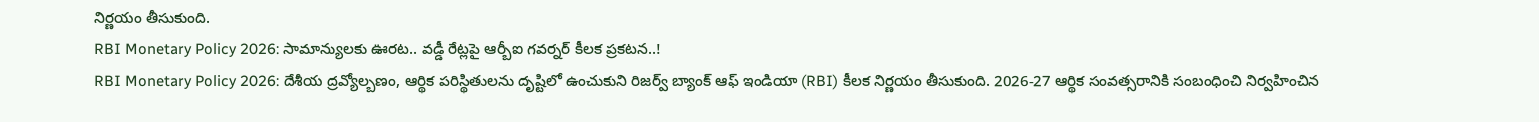నిర్ణయం తీసుకుంది.
RBI Monetary Policy 2026: సామాన్యులకు ఊరట.. వడ్డీ రేట్లపై ఆర్బీఐ గవర్నర్ కీలక ప్రకటన..!
RBI Monetary Policy 2026: దేశీయ ద్రవ్యోల్బణం, ఆర్థిక పరిస్థితులను దృష్టిలో ఉంచుకుని రిజర్వ్ బ్యాంక్ ఆఫ్ ఇండియా (RBI) కీలక నిర్ణయం తీసుకుంది. 2026-27 ఆర్థిక సంవత్సరానికి సంబంధించి నిర్వహించిన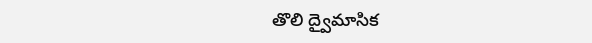తొలి ద్వైమాసిక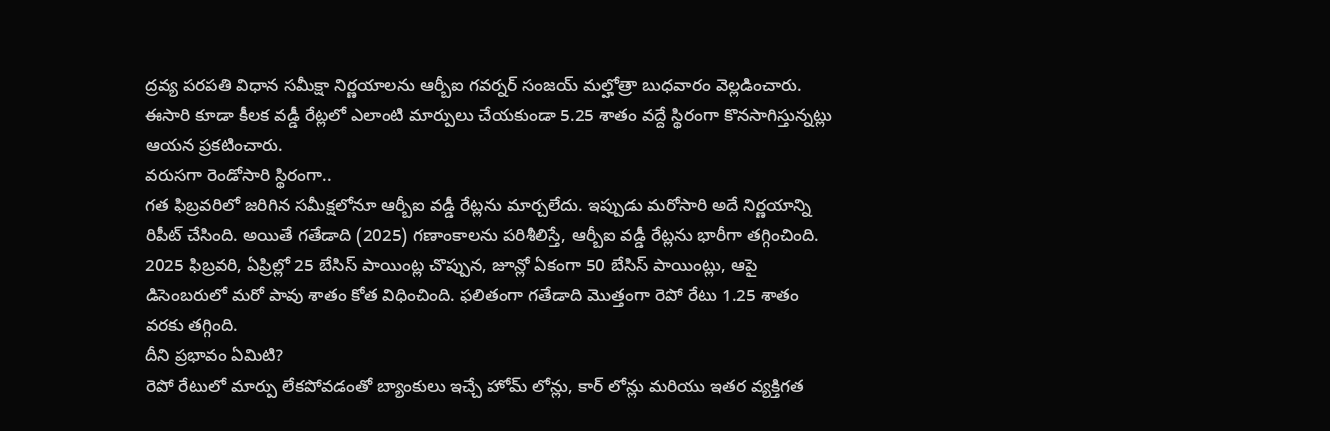ద్రవ్య పరపతి విధాన సమీక్షా నిర్ణయాలను ఆర్బీఐ గవర్నర్ సంజయ్ మల్హోత్రా బుధవారం వెల్లడించారు. ఈసారి కూడా కీలక వడ్డీ రేట్లలో ఎలాంటి మార్పులు చేయకుండా 5.25 శాతం వద్దే స్థిరంగా కొనసాగిస్తున్నట్లు ఆయన ప్రకటించారు.
వరుసగా రెండోసారి స్థిరంగా..
గత ఫిబ్రవరిలో జరిగిన సమీక్షలోనూ ఆర్బీఐ వడ్డీ రేట్లను మార్చలేదు. ఇప్పుడు మరోసారి అదే నిర్ణయాన్ని రిపీట్ చేసింది. అయితే గతేడాది (2025) గణాంకాలను పరిశీలిస్తే, ఆర్బీఐ వడ్డీ రేట్లను భారీగా తగ్గించింది. 2025 ఫిబ్రవరి, ఏప్రిల్లో 25 బేసిస్ పాయింట్ల చొప్పున, జూన్లో ఏకంగా 50 బేసిస్ పాయింట్లు, ఆపై డిసెంబరులో మరో పావు శాతం కోత విధించింది. ఫలితంగా గతేడాది మొత్తంగా రెపో రేటు 1.25 శాతం వరకు తగ్గింది.
దీని ప్రభావం ఏమిటి?
రెపో రేటులో మార్పు లేకపోవడంతో బ్యాంకులు ఇచ్చే హోమ్ లోన్లు, కార్ లోన్లు మరియు ఇతర వ్యక్తిగత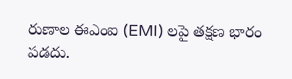రుణాల ఈఎంఐ (EMI) లపై తక్షణ భారం పడదు.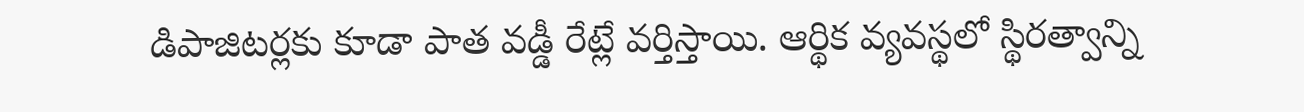డిపాజిటర్లకు కూడా పాత వడ్డీ రేట్లే వర్తిస్తాయి. ఆర్థిక వ్యవస్థలో స్థిరత్వాన్ని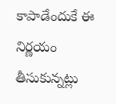కాపాడేందుకే ఈ నిర్ణయం తీసుకున్నట్లు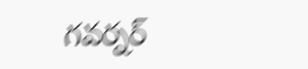గవర్నర్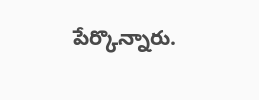పేర్కొన్నారు.